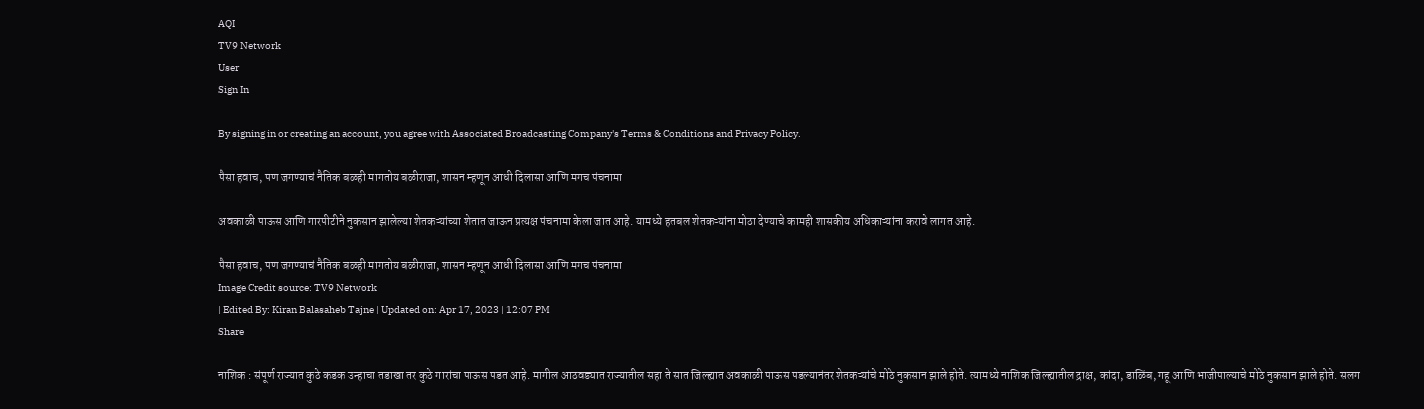AQI
TV9 Network
User
Sign In

By signing in or creating an account, you agree with Associated Broadcasting Company's Terms & Conditions and Privacy Policy.

पैसा हवाच, पण जगण्याचं नैतिक बळही मागतोय बळीराजा, शासन म्हणून आधी दिलासा आणि मगच पंचनामा

अवकाळी पाऊस आणि गारपीटीने नुकसान झालेल्या शेतकऱ्यांच्या शेतात जाऊन प्रत्यक्ष पंचनामा केला जात आहे. यामध्ये हतबल शेतकऱ्यांना मोठा देण्याचे कामही शासकीय अधिकाऱ्यांना करावे लागत आहे.

पैसा हवाच, पण जगण्याचं नैतिक बळही मागतोय बळीराजा, शासन म्हणून आधी दिलासा आणि मगच पंचनामा
Image Credit source: TV9 Network
| Edited By: Kiran Balasaheb Tajne | Updated on: Apr 17, 2023 | 12:07 PM
Share

नाशिक : संपूर्ण राज्यात कुठे कडक उन्हाचा तडाखा तर कुठे गारांचा पाऊस पडत आहे. मागील आठवड्यात राज्यातील सहा ते सात जिल्ह्यात अवकाळी पाऊस पडल्यानंतर शेतकऱ्यांचे मोठे नुकसान झाले होते. त्यामध्ये नाशिक जिल्ह्यातील द्राक्ष, कांदा, डाळिंब, गहू आणि भाजीपाल्याचे मोठे नुकसान झाले होते. सलग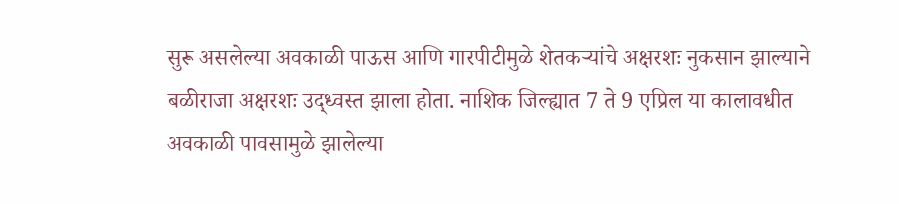सुरू असलेल्या अवकाळी पाऊस आणि गारपीटीमुळे शेतकऱ्यांचे अक्षरशः नुकसान झाल्याने बळीराजा अक्षरशः उद्ध्वस्त झाला होता. नाशिक जिल्ह्यात 7 ते 9 एप्रिल या कालावधीत अवकाळी पावसामुळे झालेल्या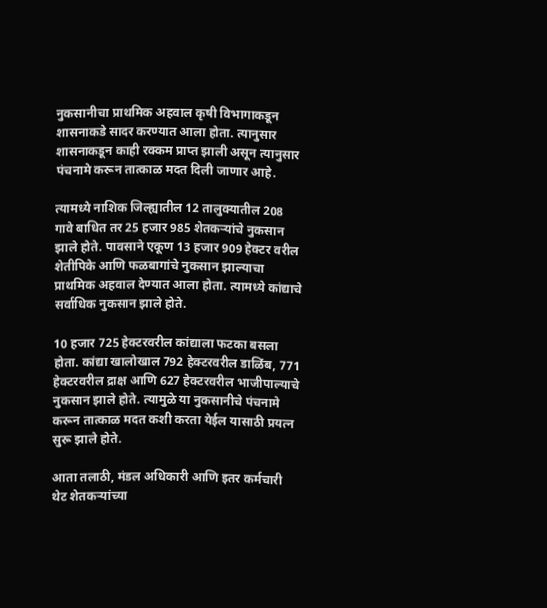नुकसानीचा प्राथमिक अहवाल कृषी विभागाकडून शासनाकडे सादर करण्यात आला होता. त्यानुसार शासनाकडून काही रक्कम प्राप्त झाली असून त्यानुसार पंचनामे करून तात्काळ मदत दिली जाणार आहे.

त्यामध्ये नाशिक जिल्ह्यातील 12 तालुक्यातील 208 गावे बाधित तर 25 हजार 985 शेतकऱ्यांचे नुकसान झाले होते. पावसाने एकूण 13 हजार 909 हेक्टर वरील शेतीपिके आणि फळबागांचे नुकसान झाल्याचा प्राथमिक अहवाल देण्यात आला होता. त्यामध्ये कांद्याचे सर्वाधिक नुकसान झाले होते.

10 हजार 725 हेक्टरवरील कांद्याला फटका बसला होता. कांद्या खालोखाल 792 हेक्टरवरील डाळिंब, 771 हेक्टरवरील द्राक्ष आणि 627 हेक्टरवरील भाजीपाल्याचे नुकसान झाले होते. त्यामुळे या नुकसानीचे पंचनामे करून तात्काळ मदत कशी करता येईल यासाठी प्रयत्न सुरू झाले होते.

आता तलाठी, मंडल अधिकारी आणि इतर कर्मचारी थेट शेतकऱ्यांच्या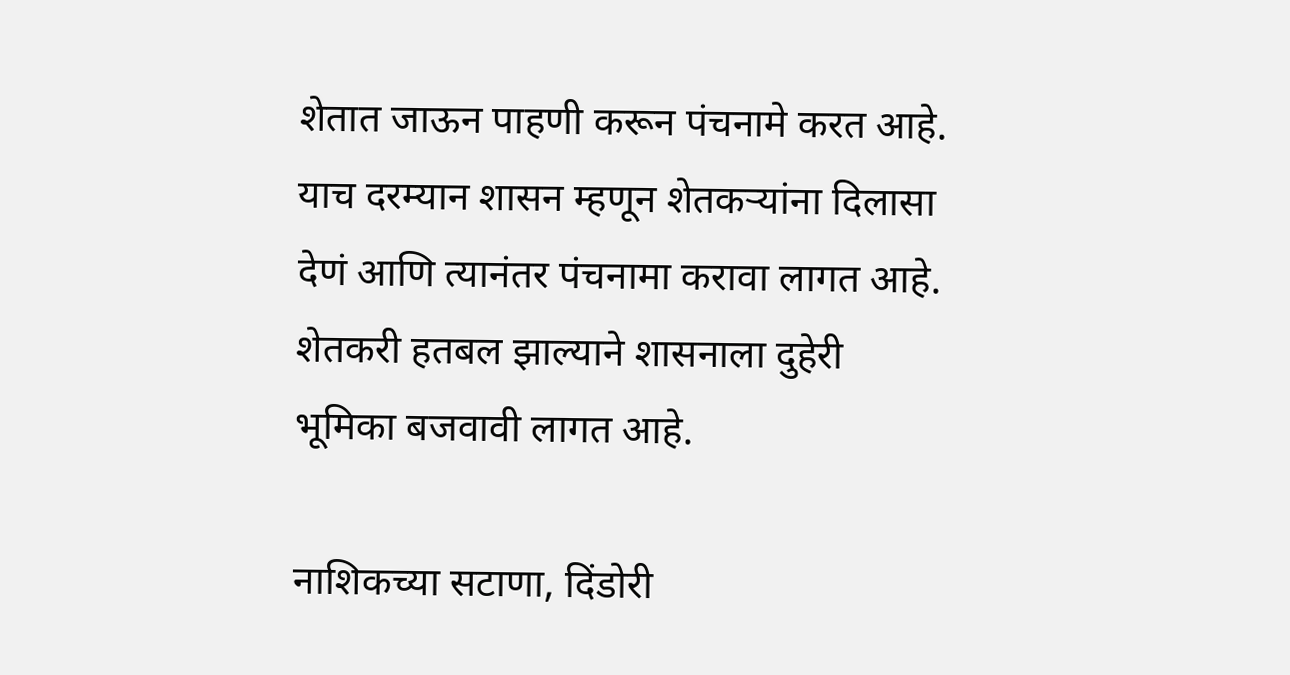शेतात जाऊन पाहणी करून पंचनामे करत आहे. याच दरम्यान शासन म्हणून शेतकऱ्यांना दिलासा देणं आणि त्यानंतर पंचनामा करावा लागत आहे. शेतकरी हतबल झाल्याने शासनाला दुहेरी भूमिका बजवावी लागत आहे.

नाशिकच्या सटाणा, दिंडोरी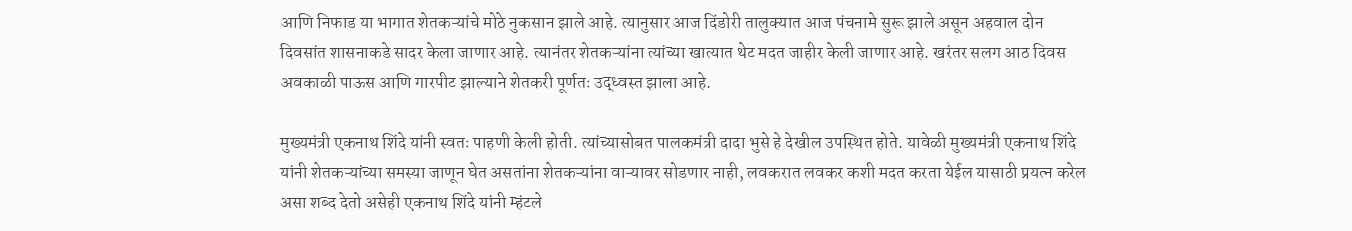आणि निफाड या भागात शेतकऱ्यांचे मोठे नुकसान झाले आहे. त्यानुसार आज दिंडोरी तालुक्यात आज पंचनामे सुरू झाले असून अहवाल दोन दिवसांत शासनाकडे सादर केला जाणार आहे. त्यानंतर शेतकऱ्यांना त्यांच्या खात्यात थेट मदत जाहीर केली जाणार आहे. खरंतर सलग आठ दिवस अवकाळी पाऊस आणि गारपीट झाल्याने शेतकरी पूर्णतः उद्ध्वस्त झाला आहे.

मुख्यमंत्री एकनाथ शिंदे यांनी स्वतः पाहणी केली होती. त्यांच्यासोबत पालकमंत्री दादा भुसे हे देखील उपस्थित होते. यावेळी मुख्यमंत्री एकनाथ शिंदे यांनी शेतकऱ्यांच्या समस्या जाणून घेत असतांना शेतकऱ्यांना वाऱ्यावर सोडणार नाही, लवकरात लवकर कशी मदत करता येईल यासाठी प्रयत्न करेल असा शब्द देतो असेही एकनाथ शिंदे यांनी म्हंटले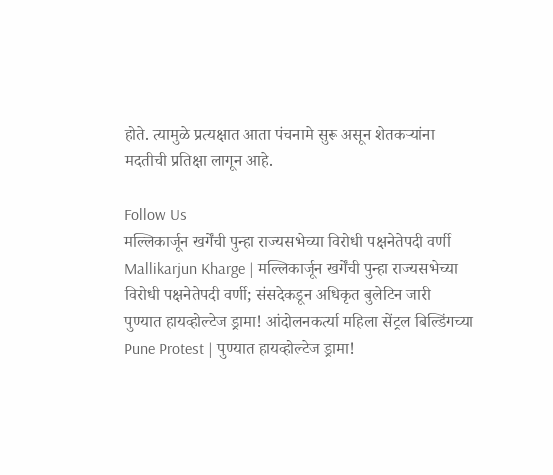होते. त्यामुळे प्रत्यक्षात आता पंचनामे सुरू असून शेतकऱ्यांना मदतीची प्रतिक्षा लागून आहे.

Follow Us
मल्लिकार्जून खर्गेंची पुन्हा राज्यसभेच्या विरोधी पक्षनेतेपदी वर्णी
Mallikarjun Kharge | मल्लिकार्जून खर्गेंची पुन्हा राज्यसभेच्या विरोधी पक्षनेतेपदी वर्णी; संसदेकडून अधिकृत बुलेटिन जारी
पुण्यात हायव्होल्टेज ड्रामा! आंदोलनकर्त्या महिला सेंट्रल बिल्डिंगच्या
Pune Protest | पुण्यात हायव्होल्टेज ड्रामा!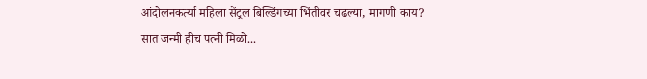आंदोलनकर्त्या महिला सेंट्रल बिल्डिंगच्या भिंतीवर चढल्या, मागणी काय?
सात जन्मी हीच पत्नी मिळो...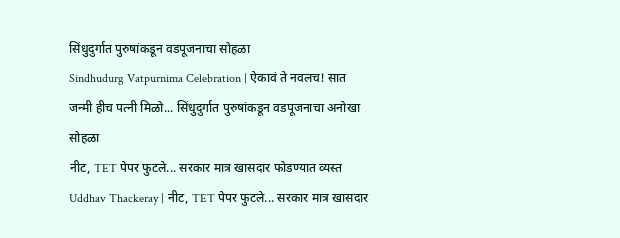सिंधुदुर्गात पुरुषांकडून वडपूजनाचा सोहळा
Sindhudurg Vatpurnima Celebration | ऐकावं ते नवलच! सात जन्मी हीच पत्नी मिळो... सिंधुदुर्गात पुरुषांकडून वडपूजनाचा अनोखा सोहळा
नीट, TET पेपर फुटले... सरकार मात्र खासदार फोडण्यात व्यस्त
Uddhav Thackeray | नीट, TET पेपर फुटले... सरकार मात्र खासदार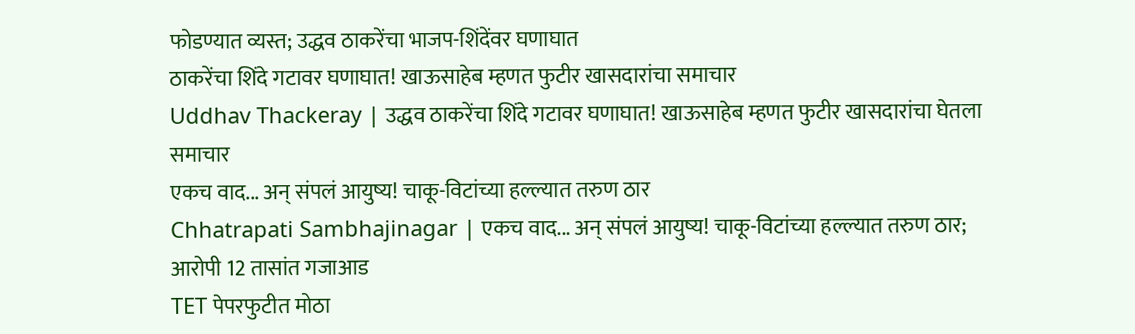फोडण्यात व्यस्त; उद्धव ठाकरेंचा भाजप-शिंदेंवर घणाघात
ठाकरेंचा शिंदे गटावर घणाघात! खाऊसाहेब म्हणत फुटीर खासदारांचा समाचार
Uddhav Thackeray | उद्धव ठाकरेंचा शिंदे गटावर घणाघात! खाऊसाहेब म्हणत फुटीर खासदारांचा घेतला समाचार
एकच वाद... अन् संपलं आयुष्य! चाकू-विटांच्या हल्ल्यात तरुण ठार
Chhatrapati Sambhajinagar | एकच वाद... अन् संपलं आयुष्य! चाकू-विटांच्या हल्ल्यात तरुण ठार; आरोपी 12 तासांत गजाआड
TET पेपरफुटीत मोठा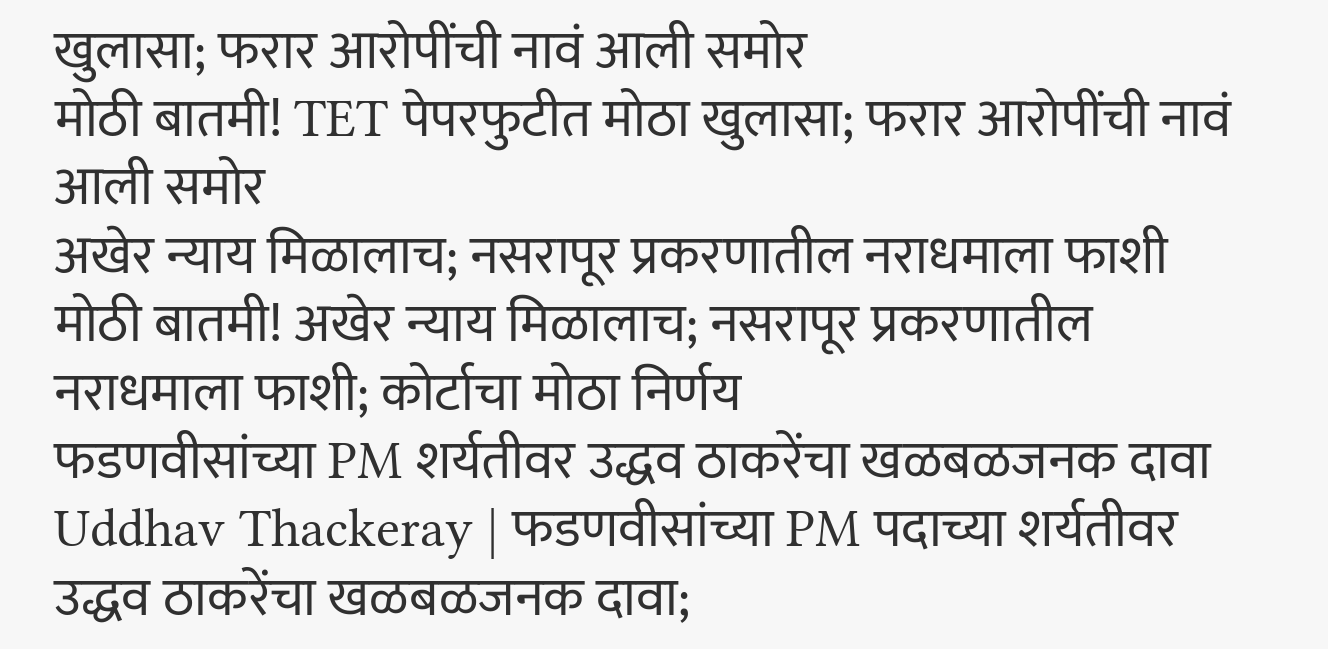खुलासा; फरार आरोपींची नावं आली समोर
मोठी बातमी! TET पेपरफुटीत मोठा खुलासा; फरार आरोपींची नावं आली समोर
अखेर न्याय मिळालाच; नसरापूर प्रकरणातील नराधमाला फाशी
मोठी बातमी! अखेर न्याय मिळालाच; नसरापूर प्रकरणातील नराधमाला फाशी; कोर्टाचा मोठा निर्णय
फडणवीसांच्या PM शर्यतीवर उद्धव ठाकरेंचा खळबळजनक दावा
Uddhav Thackeray | फडणवीसांच्या PM पदाच्या शर्यतीवर उद्धव ठाकरेंचा खळबळजनक दावा;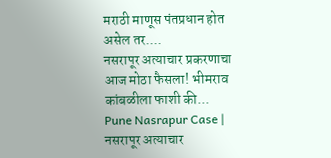मराठी माणूस पंतप्रधान होत असेल तर....
नसरापूर अत्याचार प्रकरणाचा आज मोठा फैसला! भीमराव कांबळीला फाशी की...
Pune Nasrapur Case | नसरापूर अत्याचार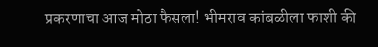प्रकरणाचा आज मोठा फैसला! भीमराव कांबळीला फाशी की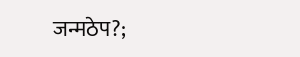जन्मठेप?;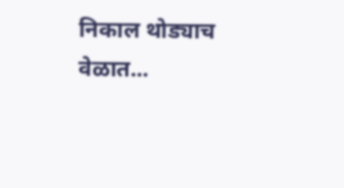निकाल थोड्याच वेळात...